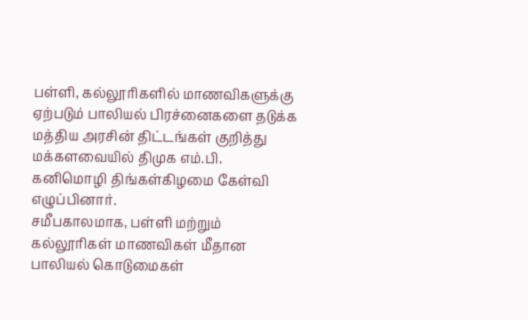பள்ளி, கல்லூரிகளில் மாணவிகளுக்கு ஏற்படும் பாலியல் பிரச்னைகளை தடுக்க மத்திய அரசின் திட்டங்கள் குறித்து மக்களவையில் திமுக எம்.பி. கனிமொழி திங்கள்கிழமை கேள்வி எழுப்பினார்.
சமீபகாலமாக, பள்ளி மற்றும் கல்லூரிகள் மாணவிகள் மீதான பாலியல் கொடுமைகள்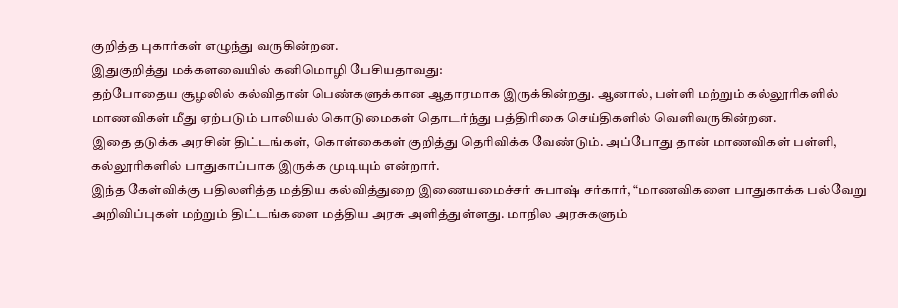குறித்த புகார்கள் எழுந்து வருகின்றன.
இதுகுறித்து மக்களவையில் கனிமொழி பேசியதாவது:
தற்போதைய சூழலில் கல்விதான் பெண்களுக்கான ஆதாரமாக இருக்கின்றது. ஆனால், பள்ளி மற்றும் கல்லூரிகளில் மாணவிகள் மீது ஏற்படும் பாலியல் கொடுமைகள் தொடர்ந்து பத்திரிகை செய்திகளில் வெளிவருகின்றன.
இதை தடுக்க அரசின் திட்டங்கள், கொள்கைகள் குறித்து தெரிவிக்க வேண்டும். அப்போது தான் மாணவிகள் பள்ளி, கல்லூரிகளில் பாதுகாப்பாக இருக்க முடியும் என்றார்.
இந்த கேள்விக்கு பதிலளித்த மத்திய கல்வித்துறை இணையமைச்சர் சுபாஷ் சர்கார், “மாணவிகளை பாதுகாக்க பல்வேறு அறிவிப்புகள் மற்றும் திட்டங்களை மத்திய அரசு அளித்துள்ளது. மாநில அரசுகளும்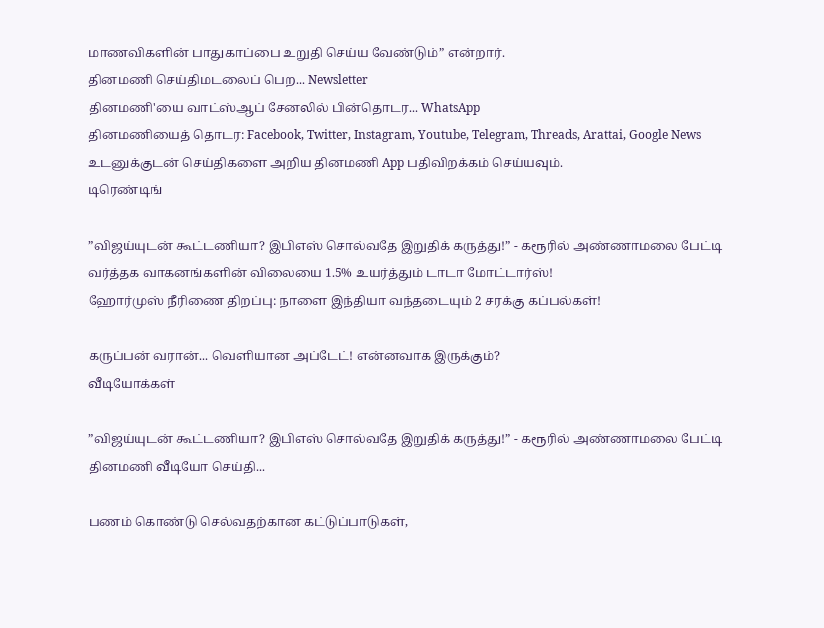மாணவிகளின் பாதுகாப்பை உறுதி செய்ய வேண்டும்” என்றார்.
தினமணி செய்திமடலைப் பெற... Newsletter
தினமணி'யை வாட்ஸ்ஆப் சேனலில் பின்தொடர... WhatsApp
தினமணியைத் தொடர: Facebook, Twitter, Instagram, Youtube, Telegram, Threads, Arattai, Google News
உடனுக்குடன் செய்திகளை அறிய தினமணி App பதிவிறக்கம் செய்யவும்.
டிரெண்டிங்

”விஜய்யுடன் கூட்டணியா? இபிஎஸ் சொல்வதே இறுதிக் கருத்து!” - கரூரில் அண்ணாமலை பேட்டி
வர்த்தக வாகனங்களின் விலையை 1.5% உயர்த்தும் டாடா மோட்டார்ஸ்!
ஹோர்முஸ் நீரிணை திறப்பு: நாளை இந்தியா வந்தடையும் 2 சரக்கு கப்பல்கள்!

கருப்பன் வரான்... வெளியான அப்டேட்! என்னவாக இருக்கும்?
வீடியோக்கள்

”விஜய்யுடன் கூட்டணியா? இபிஎஸ் சொல்வதே இறுதிக் கருத்து!” - கரூரில் அண்ணாமலை பேட்டி
தினமணி வீடியோ செய்தி...

பணம் கொண்டு செல்வதற்கான கட்டுப்பாடுகள்,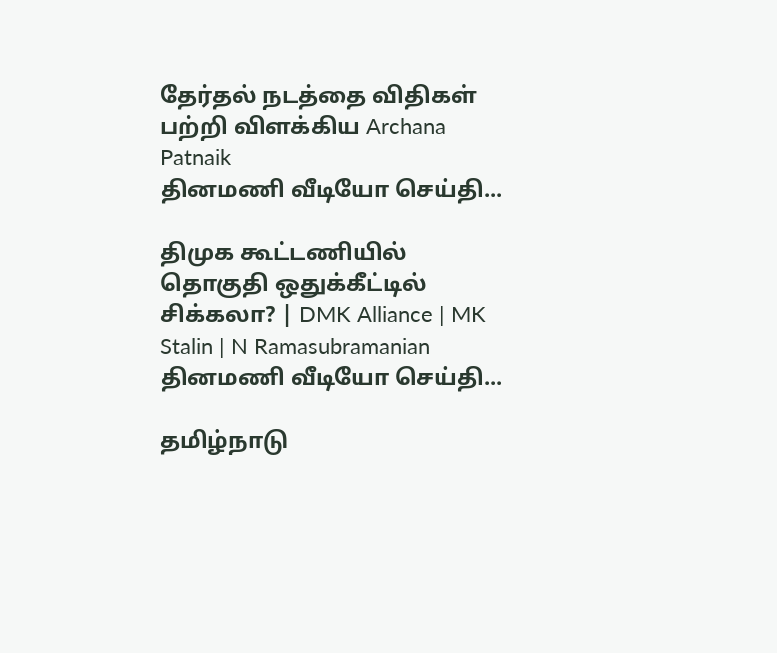தேர்தல் நடத்தை விதிகள் பற்றி விளக்கிய Archana Patnaik
தினமணி வீடியோ செய்தி...

திமுக கூட்டணியில் தொகுதி ஒதுக்கீட்டில் சிக்கலா? | DMK Alliance | MK Stalin | N Ramasubramanian
தினமணி வீடியோ செய்தி...

தமிழ்நாடு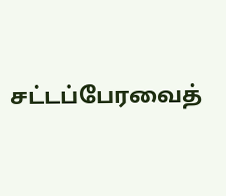சட்டப்பேரவைத்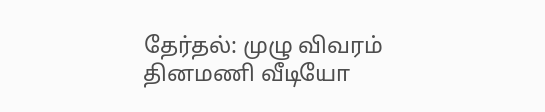தேர்தல்: முழு விவரம்
தினமணி வீடியோ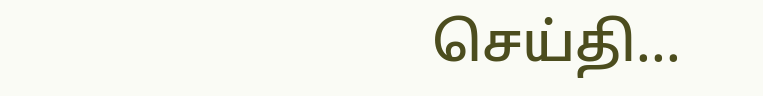செய்தி...